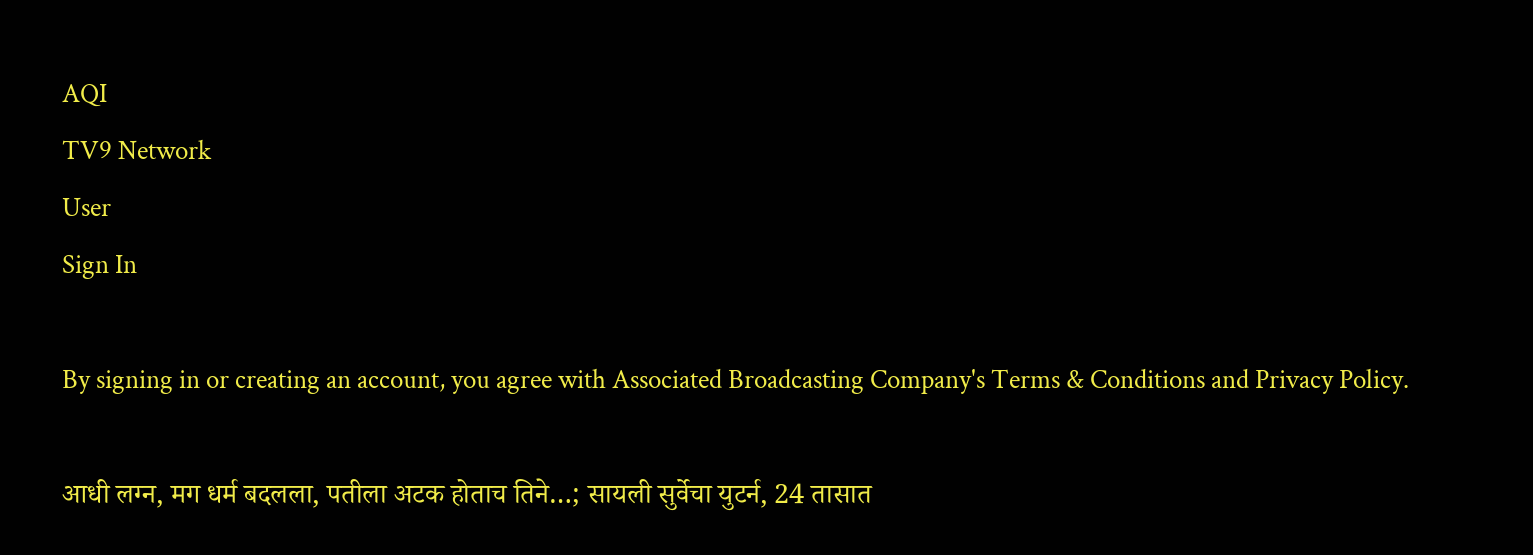AQI
TV9 Network
User
Sign In

By signing in or creating an account, you agree with Associated Broadcasting Company's Terms & Conditions and Privacy Policy.

आधी लग्न, मग धर्म बदलला, पतीला अटक होताच तिने…; सायली सुर्वेचा युटर्न, 24 तासात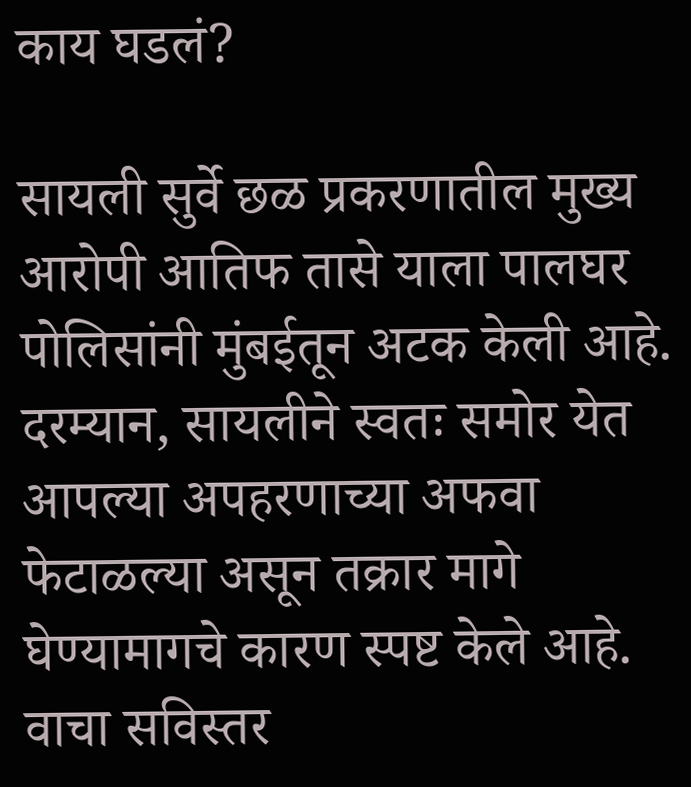काय घडलं?

सायली सुर्वे छळ प्रकरणातील मुख्य आरोपी आतिफ तासे याला पालघर पोलिसांनी मुंबईतून अटक केली आहे. दरम्यान, सायलीने स्वतः समोर येत आपल्या अपहरणाच्या अफवा फेटाळल्या असून तक्रार मागे घेण्यामागचे कारण स्पष्ट केले आहे. वाचा सविस्तर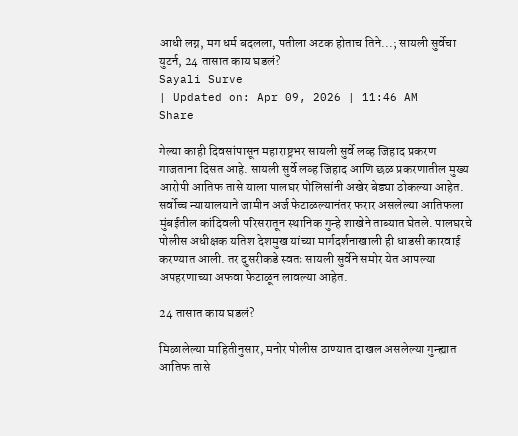आधी लग्न, मग धर्म बदलला, पतीला अटक होताच तिने...; सायली सुर्वेचा युटर्न, 24 तासात काय घडलं?
Sayali Surve
| Updated on: Apr 09, 2026 | 11:46 AM
Share

गेल्या काही दिवसांपासून महाराष्ट्रभर सायली सुर्वे लव्ह जिहाद प्रकरण गाजताना दिसत आहे. सायली सुर्वे लव्ह जिहाद आणि छळ प्रकरणातील मुख्य आरोपी आतिफ तासे याला पालघर पोलिसांनी अखेर बेड्या ठोकल्या आहेत. सर्वोच्च न्यायालयाने जामीन अर्ज फेटाळल्यानंतर फरार असलेल्या आतिफला मुंबईतील कांदिवली परिसरातून स्थानिक गुन्हे शाखेने ताब्यात घेतले. पालघरचे पोलीस अधीक्षक यतिश देशमुख यांच्या मार्गदर्शनाखाली ही धाडसी कारवाई करण्यात आली. तर दुसरीकडे स्वतः सायली सुर्वेने समोर येत आपल्या अपहरणाच्या अफवा फेटाळून लावल्या आहेत.

24 तासात काय घडलं?

मिळालेल्या माहितीनुसार, मनोर पोलीस ठाण्यात दाखल असलेल्या गुन्ह्यात आतिफ तासे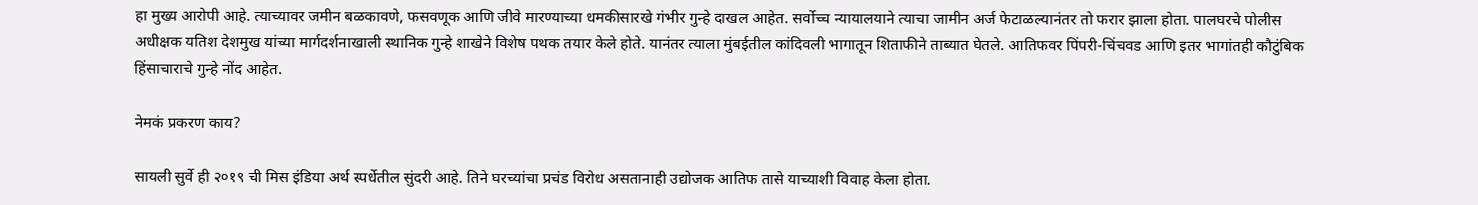हा मुख्य आरोपी आहे. त्याच्यावर जमीन बळकावणे, फसवणूक आणि जीवे मारण्याच्या धमकीसारखे गंभीर गुन्हे दाखल आहेत. सर्वोच्च न्यायालयाने त्याचा जामीन अर्ज फेटाळल्यानंतर तो फरार झाला होता. पालघरचे पोलीस अधीक्षक यतिश देशमुख यांच्या मार्गदर्शनाखाली स्थानिक गुन्हे शाखेने विशेष पथक तयार केले होते. यानंतर त्याला मुंबईतील कांदिवली भागातून शिताफीने ताब्यात घेतले. आतिफवर पिंपरी-चिंचवड आणि इतर भागांतही कौटुंबिक हिंसाचाराचे गुन्हे नोंद आहेत.

नेमकं प्रकरण काय?

सायली सुर्वे ही २०१९ ची मिस इंडिया अर्थ स्पर्धेतील सुंदरी आहे. तिने घरच्यांचा प्रचंड विरोध असतानाही उद्योजक आतिफ तासे याच्याशी विवाह केला होता.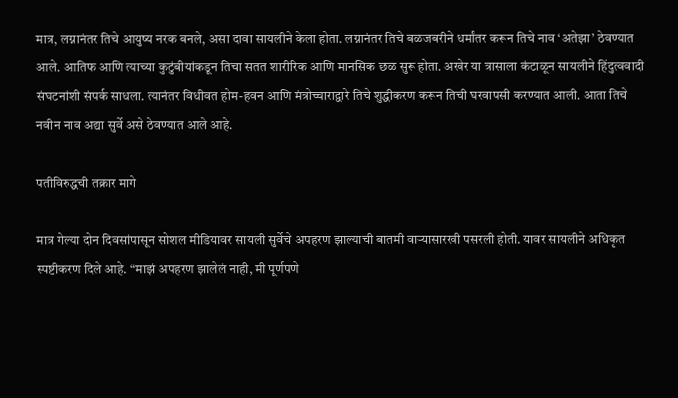मात्र, लग्नानंतर तिचे आयुष्य नरक बनले, असा दावा सायलीने केला होता. लग्नानंतर तिचे बळजबरीने धर्मांतर करून तिचे नाव ‘अतेझा’ ठेवण्यात आले. आतिफ आणि त्याच्या कुटुंबीयांकडून तिचा सतत शारीरिक आणि मानसिक छळ सुरू होता. अखेर या त्रासाला कंटाळून सायलीने हिंदुत्ववादी संघटनांशी संपर्क साधला. त्यानंतर विधीवत होम-हवन आणि मंत्रोच्चाराद्वारे तिचे शुद्धीकरण करून तिची घरवापसी करण्यात आली. आता तिचे नवीन नाव अद्या सुर्वे असे ठेवण्यात आले आहे.

पतीविरुद्धची तक्रार मागे

मात्र गेल्या दोन दिवसांपासून सोशल मीडियावर सायली सुर्वेचे अपहरण झाल्याची बातमी वाऱ्यासारखी पसरली होती. यावर सायलीने अधिकृत स्पष्टीकरण दिले आहे. “माझं अपहरण झालेलं नाही, मी पूर्णपणे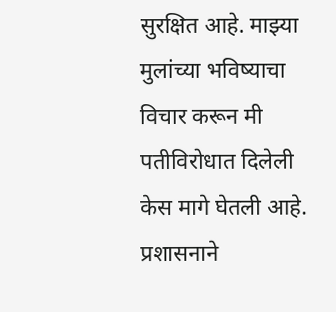सुरक्षित आहे. माझ्या मुलांच्या भविष्याचा विचार करून मी पतीविरोधात दिलेली केस मागे घेतली आहे. प्रशासनाने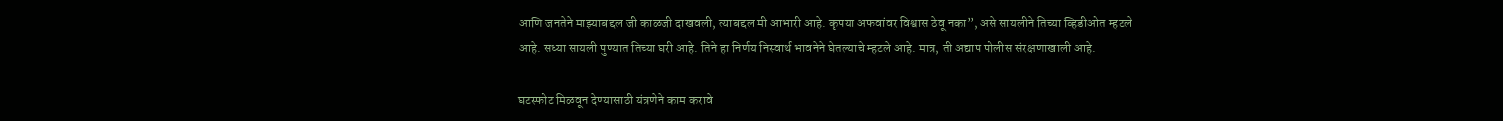आणि जनतेने माझ्याबद्दल जी काळजी दाखवली, त्याबद्दल मी आभारी आहे. कृपया अफवांवर विश्वास ठेवू नका”, असे सायलीने तिच्या व्हिडीओत म्हटले आहे. सध्या सायली पुण्यात तिच्या घरी आहे. तिने हा निर्णय निस्वार्थ भावनेने घेतल्याचे म्हटले आहे. मात्र, ती अद्याप पोलीस संरक्षणाखाली आहे.

घटस्फोट मिळवून देण्यासाठी यंत्रणेने काम करावे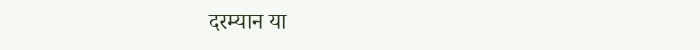दरम्यान या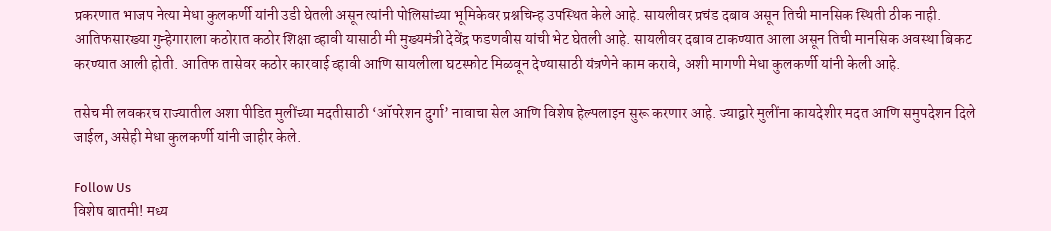प्रकरणात भाजप नेत्या मेधा कुलकर्णी यांनी उडी घेतली असून त्यांनी पोलिसांच्या भूमिकेवर प्रश्नचिन्ह उपस्थित केले आहे. सायलीवर प्रचंड दबाव असून तिची मानसिक स्थिती ठीक नाही. आतिफसारख्या गुन्हेगाराला कठोरात कठोर शिक्षा व्हावी यासाठी मी मुख्यमंत्री देवेंद्र फडणवीस यांची भेट घेतली आहे. सायलीवर दबाव टाकण्यात आला असून तिची मानसिक अवस्था बिकट करण्यात आली होती. आतिफ तासेवर कठोर कारवाई व्हावी आणि सायलीला घटस्फोट मिळवून देण्यासाठी यंत्रणेने काम करावे, अशी मागणी मेधा कुलकर्णी यांनी केली आहे.

तसेच मी लवकरच राज्यातील अशा पीडित मुलींच्या मदतीसाठी ‘ऑपरेशन दुर्गा’ नावाचा सेल आणि विशेष हेल्पलाइन सुरू करणार आहे. ज्याद्वारे मुलींना कायदेशीर मदत आणि समुपदेशन दिले जाईल, असेही मेधा कुलकर्णी यांनी जाहीर केले.

Follow Us
विशेष बातमी! मध्य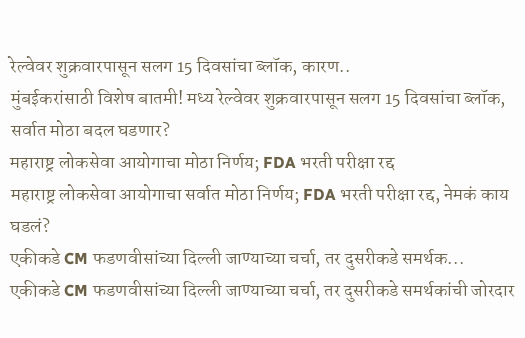रेल्वेवर शुक्रवारपासून सलग 15 दिवसांचा ब्लॉक, कारण..
मुंबईकरांसाठी विशेष बातमी! मध्य रेल्वेवर शुक्रवारपासून सलग 15 दिवसांचा ब्लॉक, सर्वात मोठा बदल घडणार?
महाराष्ट्र लोकसेवा आयोगाचा मोठा निर्णय; FDA भरती परीक्षा रद्द
महाराष्ट्र लोकसेवा आयोगाचा सर्वात मोठा निर्णय; FDA भरती परीक्षा रद्द, नेमकं काय घडलं?
एकीकडे CM फडणवीसांच्या दिल्ली जाण्याच्या चर्चा, तर दुसरीकडे समर्थक...
एकीकडे CM फडणवीसांच्या दिल्ली जाण्याच्या चर्चा, तर दुसरीकडे समर्थकांची जोरदार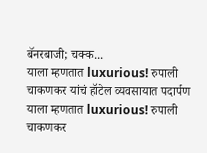बॅनरबाजी; चक्क...
याला म्हणतात luxurious! रुपाली चाकणकर यांचं हॉटेल व्यवसायात पदार्पण
याला म्हणतात luxurious! रुपाली चाकणकर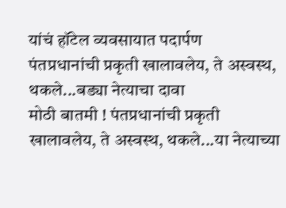यांचं हॉटेल व्यवसायात पदार्पण
पंतप्रधानांची प्रकृती खालावलेय, ते अस्वस्थ, थकले...बड्या नेत्याचा दावा
मोठी बातमी ! पंतप्रधानांची प्रकृती खालावलेय, ते अस्वस्थ, थकले...या नेत्याच्या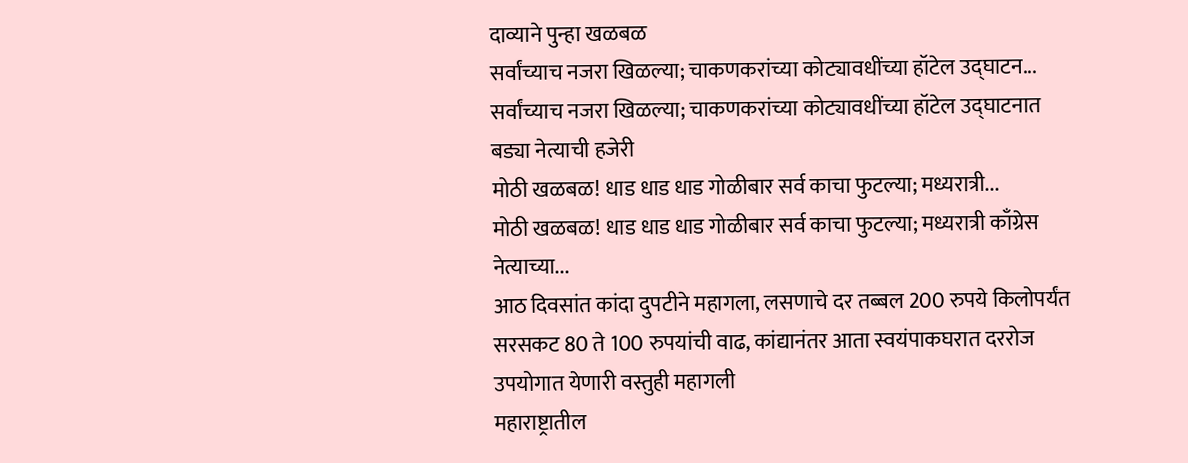दाव्याने पुन्हा खळबळ
सर्वांच्याच नजरा खिळल्या; चाकणकरांच्या कोट्यावधींच्या हॉटेल उद्घाटन...
सर्वांच्याच नजरा खिळल्या; चाकणकरांच्या कोट्यावधींच्या हॉटेल उद्घाटनात बड्या नेत्याची हजेरी
मोठी खळबळ! धाड धाड धाड गोळीबार सर्व काचा फुटल्या; मध्यरात्री...
मोठी खळबळ! धाड धाड धाड गोळीबार सर्व काचा फुटल्या; मध्यरात्री काँग्रेस नेत्याच्या...
आठ दिवसांत कांदा दुपटीने महागला, लसणाचे दर तब्बल 200 रुपये किलोपर्यंत
सरसकट 80 ते 100 रुपयांची वाढ, कांद्यानंतर आता स्वयंपाकघरात दररोज उपयोगात येणारी वस्तुही महागली
महाराष्ट्रातील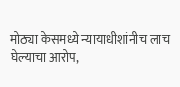मोठ्या केसमध्ये न्यायाधीशांनीच लाच घेल्याचा आरोप,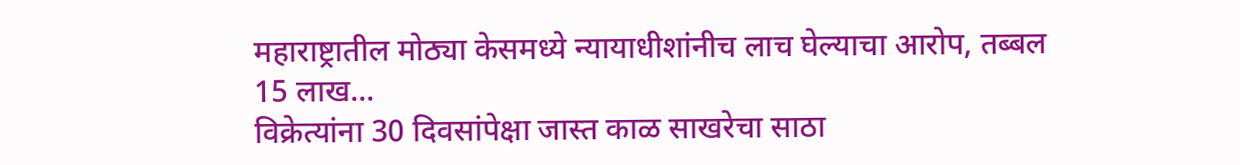महाराष्ट्रातील मोठ्या केसमध्ये न्यायाधीशांनीच लाच घेल्याचा आरोप, तब्बल 15 लाख...
विक्रेत्यांना 30 दिवसांपेक्षा जास्त काळ साखरेचा साठा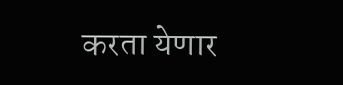करता येणार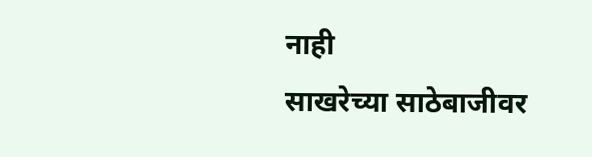नाही
साखरेच्या साठेबाजीवर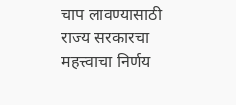चाप लावण्यासाठी राज्य सरकारचा महत्त्वाचा निर्णय